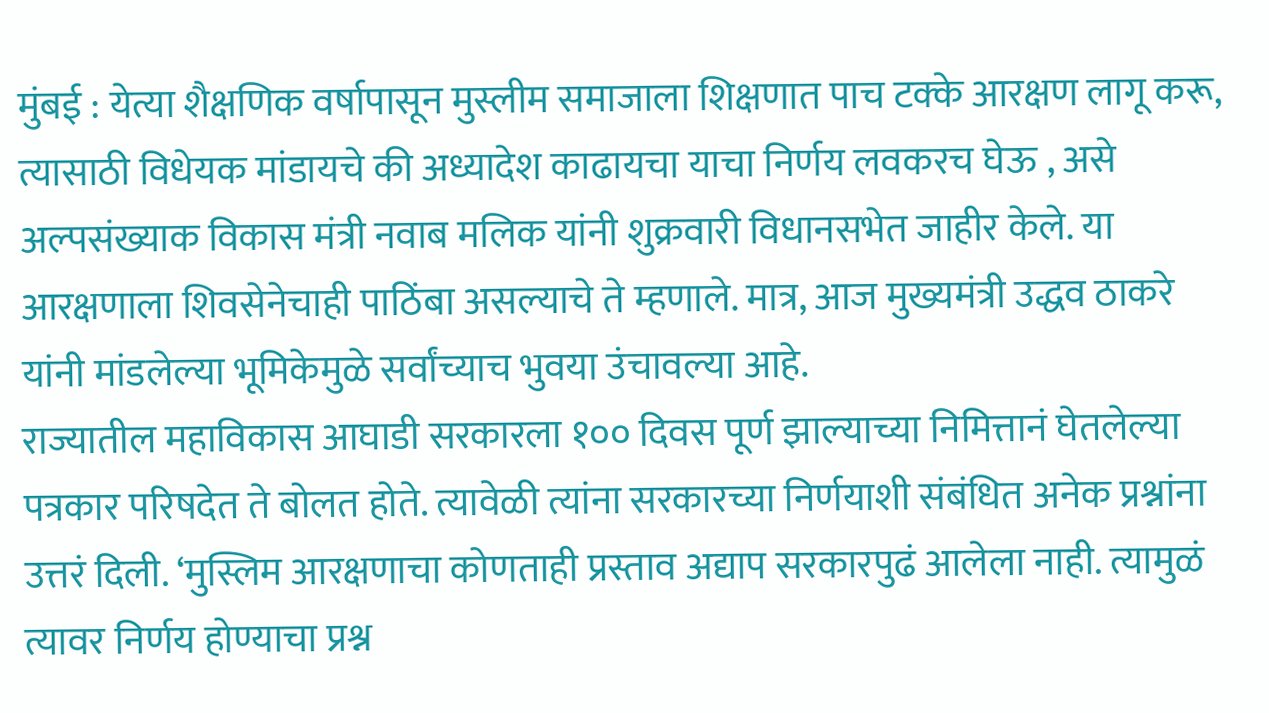मुंबई : येत्या शैक्षणिक वर्षापासून मुस्लीम समाजाला शिक्षणात पाच टक्के आरक्षण लागू करू, त्यासाठी विधेयक मांडायचे की अध्यादेश काढायचा याचा निर्णय लवकरच घेऊ , असे अल्पसंख्याक विकास मंत्री नवाब मलिक यांनी शुक्रवारी विधानसभेत जाहीर केले. या आरक्षणाला शिवसेनेचाही पाठिंबा असल्याचे ते म्हणाले. मात्र, आज मुख्यमंत्री उद्धव ठाकरे यांनी मांडलेल्या भूमिकेमुळे सर्वांच्याच भुवया उंचावल्या आहे.
राज्यातील महाविकास आघाडी सरकारला १०० दिवस पूर्ण झाल्याच्या निमित्तानं घेतलेल्या पत्रकार परिषदेत ते बोलत होते. त्यावेळी त्यांना सरकारच्या निर्णयाशी संबंधित अनेक प्रश्नांना उत्तरं दिली. ‘मुस्लिम आरक्षणाचा कोणताही प्रस्ताव अद्याप सरकारपुढं आलेला नाही. त्यामुळं त्यावर निर्णय होण्याचा प्रश्न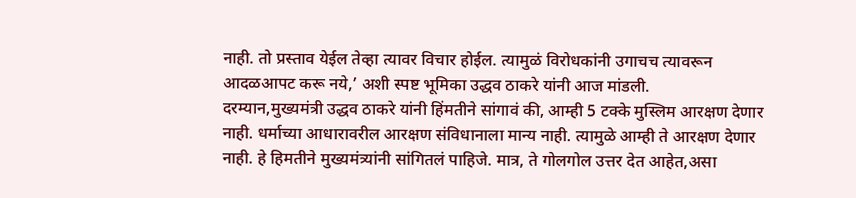नाही. तो प्रस्ताव येईल तेव्हा त्यावर विचार होईल. त्यामुळं विरोधकांनी उगाचच त्यावरून आदळआपट करू नये,’ अशी स्पष्ट भूमिका उद्धव ठाकरे यांनी आज मांडली.
दरम्यान,मुख्यमंत्री उद्धव ठाकरे यांनी हिंमतीने सांगावं की, आम्ही 5 टक्के मुस्लिम आरक्षण देणार नाही. धर्माच्या आधारावरील आरक्षण संविधानाला मान्य नाही. त्यामुळे आम्ही ते आरक्षण देणार नाही. हे हिमतीने मुख्यमंत्र्यांनी सांगितलं पाहिजे. मात्र, ते गोलगोल उत्तर देत आहेत,असा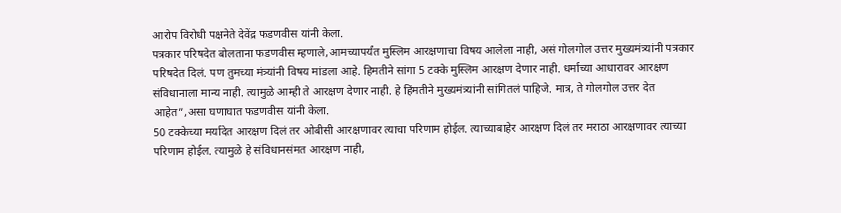आरोप विरोधी पक्षनेते देवेंद्र फडणवीस यांनी केला.
पत्रकार परिषदेत बोलताना फडणवीस म्हणाले,आमच्यापर्यंत मुस्लिम आरक्षणाचा विषय आलेला नाही, असं गोलगोल उत्तर मुख्यमंत्र्यांनी पत्रकार परिषदेत दिलं. पण तुमच्या मंत्र्यांनी विषय मांडला आहे. हिमतीने सांगा 5 टक्के मुस्लिम आरक्षण देणार नाही. धर्माच्या आधारावर आरक्षण संविधानाला मान्य नाही. त्यामुळे आम्ही ते आरक्षण देणार नाही. हे हिंमतीने मुख्यमंत्र्यांनी सांगितलं पाहिजे. मात्र, ते गोलगोल उत्तर देत आहेत”,असा घणाघात फडणवीस यांनी केला.
50 टक्केच्या मर्यादेत आरक्षण दिलं तर ओबीसी आरक्षणावर त्याचा परिणाम होईल. त्याच्याबाहेर आरक्षण दिलं तर मराठा आरक्षणावर त्याच्या परिणाम होईल. त्यामुळे हे संविधानसंमत आरक्षण नाही,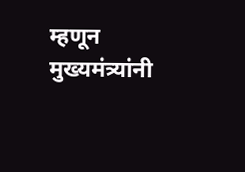म्हणून मुख्यमंत्र्यांनी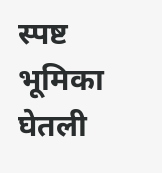स्पष्ट भूमिका घेतली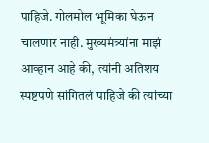पाहिजे. गोलमोल भूमिका घेऊन चालणार नाही. मुख्यमंत्र्यांना माझं आव्हान आहे की, त्यांनी अतिशय स्पष्टपणे सांगितलं पाहिजे की त्यांच्या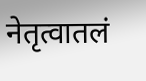नेतृत्वातलं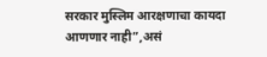सरकार मुस्लिम आरक्षणाचा कायदा आणणार नाही”,असं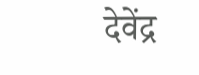देवेंद्र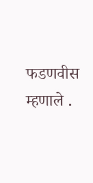फडणवीस म्हणाले .